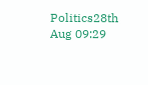Politics28th Aug 09:29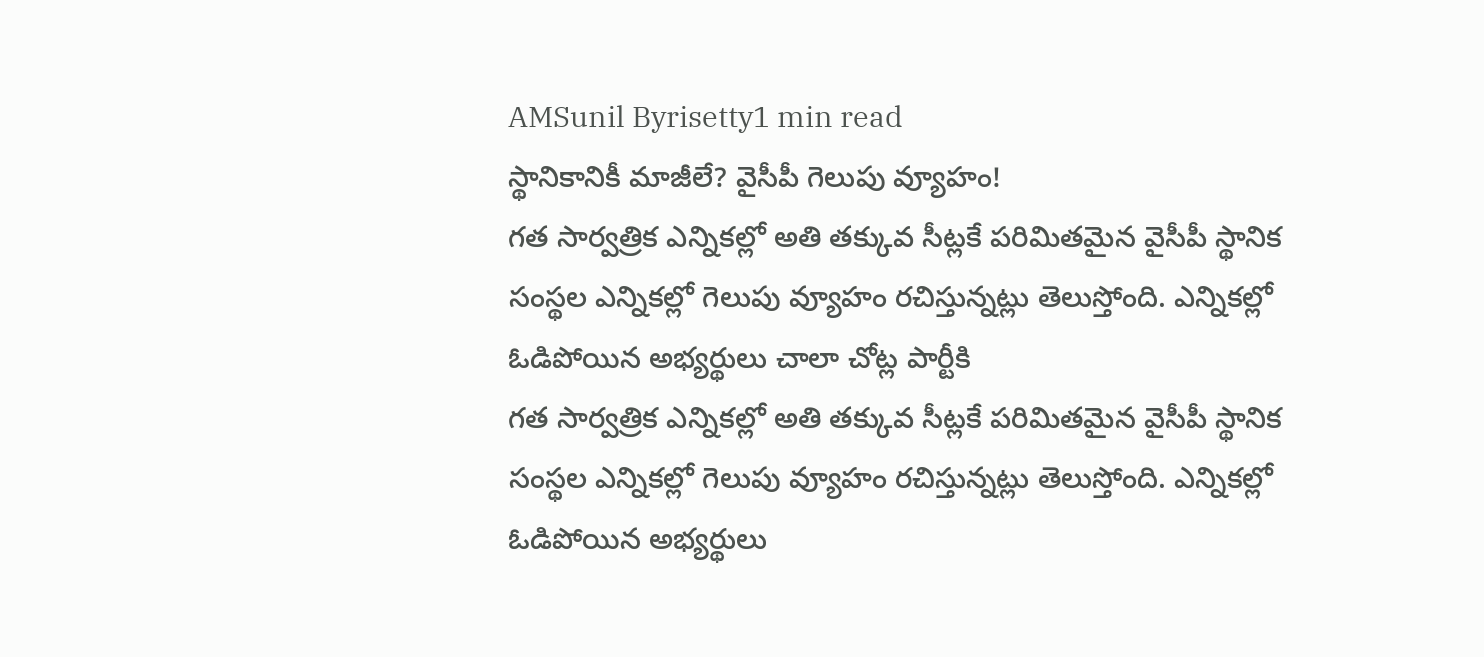AMSunil Byrisetty1 min read
స్థానికానికీ మాజీలే? వైసీపీ గెలుపు వ్యూహం!
గత సార్వత్రిక ఎన్నికల్లో అతి తక్కువ సీట్లకే పరిమితమైన వైసీపీ స్థానిక సంస్థల ఎన్నికల్లో గెలుపు వ్యూహం రచిస్తున్నట్లు తెలుస్తోంది. ఎన్నికల్లో ఓడిపోయిన అభ్యర్థులు చాలా చోట్ల పార్టీకి
గత సార్వత్రిక ఎన్నికల్లో అతి తక్కువ సీట్లకే పరిమితమైన వైసీపీ స్థానిక సంస్థల ఎన్నికల్లో గెలుపు వ్యూహం రచిస్తున్నట్లు తెలుస్తోంది. ఎన్నికల్లో ఓడిపోయిన అభ్యర్థులు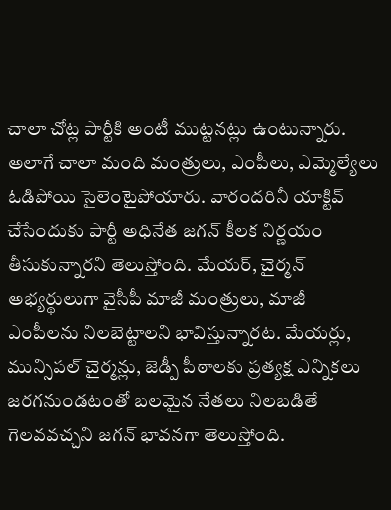చాలా చోట్ల పార్టీకి అంటీ ముట్టనట్లు ఉంటున్నారు. అలాగే చాలా మంది మంత్రులు, ఎంపీలు, ఎమ్మెల్యేలు ఓడిపోయి సైలెంటైపోయారు. వారందరినీ యాక్టివ్ చేసేందుకు పార్టీ అధినేత జగన్ కీలక నిర్ణయం తీసుకున్నారని తెలుస్తోంది. మేయర్, చైర్మన్ అభ్యర్థులుగా వైసీపీ మాజీ మంత్రులు, మాజీ ఎంపీలను నిలబెట్టాలని భావిస్తున్నారట. మేయర్లు, మున్సిపల్ చైర్మన్లు, జెడ్పీ పీఠాలకు ప్రత్యక్ష ఎన్నికలు జరగనుండటంతో బలమైన నేతలు నిలబడితే గెలవవచ్చని జగన్ భావనగా తెలుస్తోంది.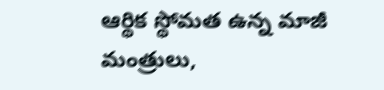ఆర్థిక స్థోమత ఉన్న మాజీ మంత్రులు,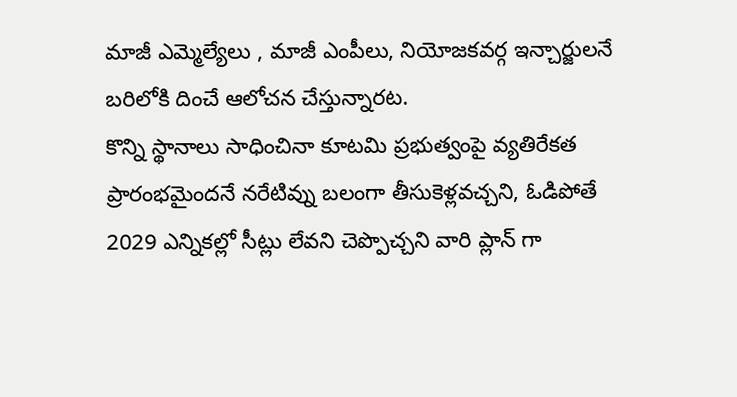మాజీ ఎమ్మెల్యేలు , మాజీ ఎంపీలు, నియోజకవర్గ ఇన్చార్జులనే బరిలోకి దించే ఆలోచన చేస్తున్నారట.
కొన్ని స్థానాలు సాధించినా కూటమి ప్రభుత్వంపై వ్యతిరేకత ప్రారంభమైందనే నరేటివ్ను బలంగా తీసుకెళ్లవచ్చని, ఓడిపోతే 2029 ఎన్నికల్లో సీట్లు లేవని చెప్పొచ్చని వారి ప్లాన్ గా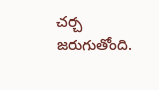చర్చ జరుగుతోంది.